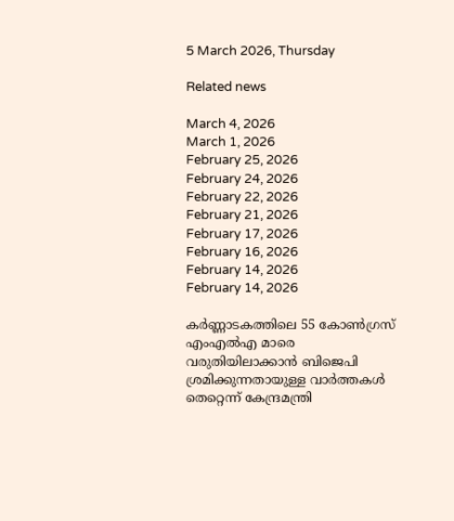5 March 2026, Thursday

Related news

March 4, 2026
March 1, 2026
February 25, 2026
February 24, 2026
February 22, 2026
February 21, 2026
February 17, 2026
February 16, 2026
February 14, 2026
February 14, 2026

കര്‍ണ്ണാടകത്തിലെ 55 കോണ്‍ഗ്രസ് എംഎല്‍എ മാരെ വരുതിയിലാക്കാന്‍ ബിജെപി ശ്രമിക്കുന്നതായുള്ള വാര്‍ത്തകള്‍ തെറ്റെന്ന് കേന്ദ്രമന്ത്രി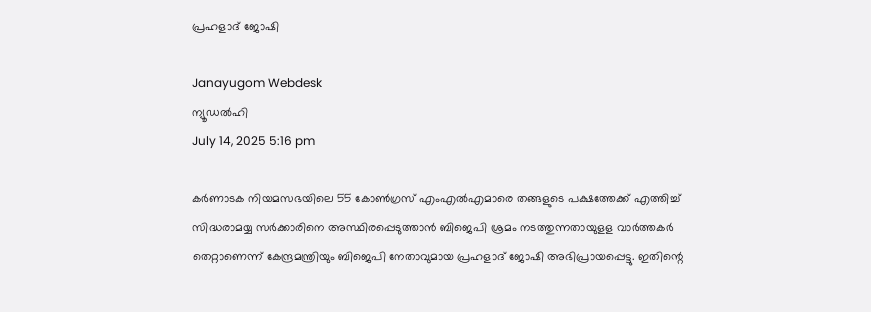പ്രഹളാദ് ജോഷി

Janayugom Webdesk
ന്യൂഡല്‍ഹി
July 14, 2025 5:16 pm

കര്‍ണാടക നിയമസഭയിലെ 55 കോണ്‍ഗ്രസ് എംഎല്‍എമാരെ തങ്ങളുടെ പക്ഷത്തേക്ക് എത്തിച്ച് സിദ്ധരാമയ്യ സര്‍ക്കാരിനെ അസ്ഥിരപ്പെടുത്താന്‍ ബിജെപി ശ്രമം നടത്തുന്നതായുളള വാര്‍ത്തകര്‍ തെറ്റാണെന്ന് കേന്ദ്രമന്ത്രിയും ബിജെപി നേതാവുമായ പ്രഹളാദ് ജോഷി അഭിപ്രായപ്പെട്ടു. ഇതിന്റെ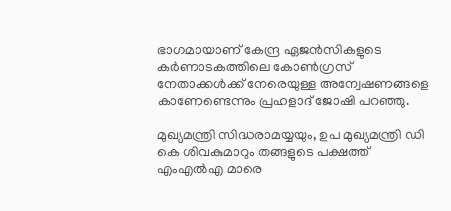ഭാഗമായാണ് കേന്ദ്ര ഏജന്‍സികളുടെ കര്‍ണാടകത്തിലെ കോണ്‍ഗ്രസ് നേതാക്കള്‍ക്ക് നേരെയുള്ള അന്വേഷണങ്ങളെ കാണേണ്ടെന്നും പ്രഹളാദ് ജോഷി പറഞ്ഞു.

മുഖ്യമന്ത്രി സിദ്ധരാമയ്യയും, ഉപ മുഖ്യമന്ത്രി ഡി കെ ശിവകുമാറും തങ്ങളുടെ പക്ഷത്ത് എംഎല്‍എ മാരെ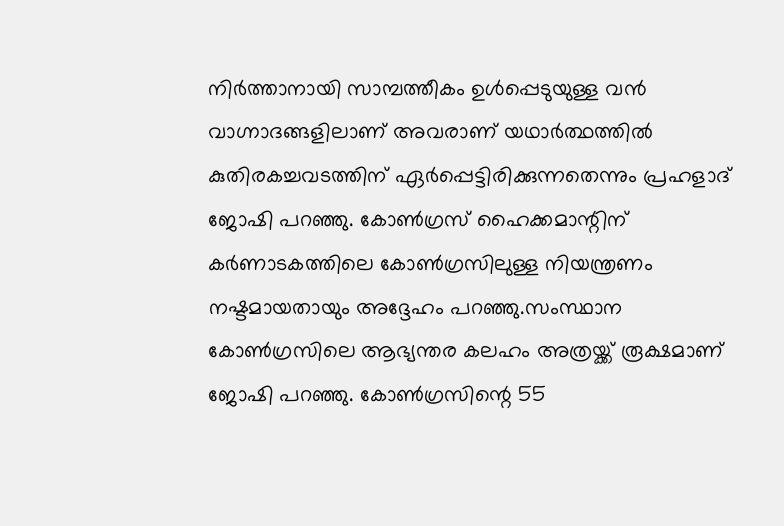നിര്‍ത്താനായി സാമ്പത്തീകം ഉള്‍പ്പെടുയുള്ള വന്‍ വാഗ്നാദങ്ങളിലാണ് അവരാണ് യഥാര്‍ത്ഥത്തില്‍ കുതിരകച്ചവടത്തിന് ഏര്‍പ്പെട്ടിരിക്കുന്നതെന്നും പ്രഹളാദ് ജോഷി പറഞ്ഞു. കോണ്‍ഗ്രസ് ഹൈക്കമാന്റിന് കര്‍ണാടകത്തിലെ കോണ്‍ഗ്രസിലുള്ള നിയന്ത്രണം നഷ്ടമായതായും അദ്ദേഹം പറഞ്ഞു.സംസ്ഥാന കോണ്‍ഗ്രസിലെ ആഭ്യന്തര കലഹം അത്രയ്ക്ക് രൂക്ഷമാണ് ജോഷി പറഞ്ഞു. കോണ്‍ഗ്രസിന്റെ 55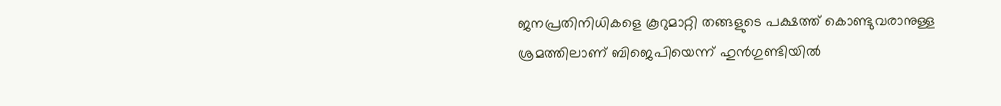ജനപ്രതിനിധികളെ കൂറുമാറ്റി തങ്ങളുടെ പക്ഷത്ത് കൊണ്ടുവരാനുള്ള ശ്രമത്തിലാണ് ബിജെപിയെന്ന് ഹുന്‍ഗുണ്ടിയില്‍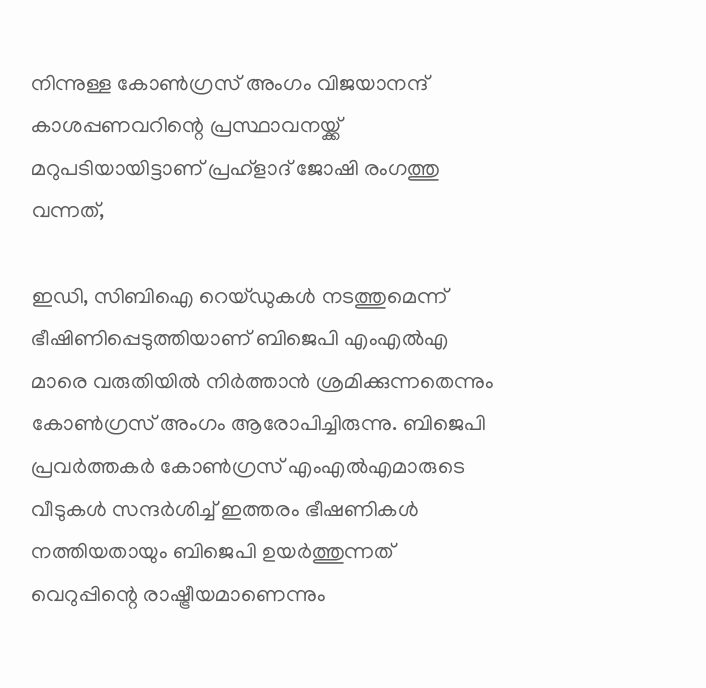നിന്നുള്ള കോണ്‍ഗ്രസ് അംഗം വിജയാനന്ദ് കാശപ്പണവറിന്റെ പ്രസ്ഥാവനയ്ക്ക് മറുപടിയായിട്ടാണ് പ്രഹ്ളാദ് ജോഷി രംഗത്തു വന്നത്,

ഇഡി, സിബിഐ റെയ്ഡുകള്‍ നടത്തുമെന്ന് ഭീഷിണിപ്പെടുത്തിയാണ് ബിജെപി എംഎല്‍എ മാരെ വരുതിയില്‍ നിര്‍ത്താന്‍ ശ്രമിക്കുന്നതെന്നും കോണ്‍ഗ്രസ് അംഗം ആരോപിച്ചിരുന്നു. ബിജെപി പ്രവര്‍ത്തകര്‍ കോണ്‍ഗ്രസ് എംഎല്‍എമാരുടെ വീടുകള്‍ സന്ദര്‍ശിച്ച് ഇത്തരം ഭീഷണികള്‍ നത്തിയതായും ബിജെപി ഉയര്‍ത്തുന്നത് വെറുപ്പിന്റെ രാഷ്ട്രീയമാണെന്നും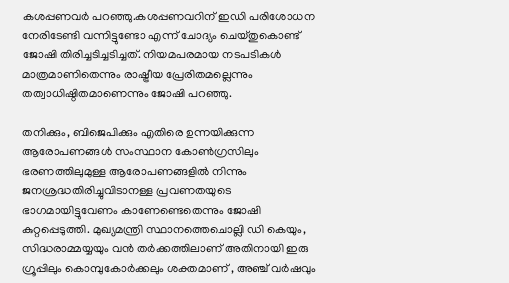കശപ്പണവര്‍ പറഞ്ഞു.കശപ്പണവറിന് ഇഡി പരിശോധന നേരിടേണ്ടി വന്നിട്ടുണ്ടോ എന്ന് ചോദ്യം ചെയ്തുകൊണ്ട് ജോഷി തിരിച്ചടിച്ചടിച്ചത്. നിയമപരമായ നടപടികൾ മാത്രമാണിതെന്നും രാഷ്ട്രീയ പ്രേരിതമല്ലെന്നും തത്വാധിഷ്ഠിതമാണെന്നും ജോഷി പറഞ്ഞു.

തനിക്കും, ബിജെപിക്കും എതിരെ ഉന്നയിക്കുന്ന ആരോപണങ്ങള്‍ സംസ്ഥാന കോണ്‍ഗ്രസിലും ഭരണത്തിലുമുള്ള ആരോപണങ്ങളില്‍ നിന്നും ജനശ്രദ്ധതിരിച്ചുവിടാനള്ള പ്രവണതയുടെ ഭാഗമായിട്ടുവേണം കാണേണ്ടെതെന്നും ജോഷി കുറ്റപ്പെടുത്തി. മുഖ്യമന്ത്രി സ്ഥാനത്തെചൊല്ലി ഡി കെയും, സിദ്ധരാമ്മയ്യയും വന്‍ തര്‍ക്കത്തിലാണ് അതിനായി ഇരു ഗ്രൂപ്പിലും കൊമ്പുകോര്‍ക്കലും ശക്തമാണ് , അഞ്ച് വര്‍ഷവും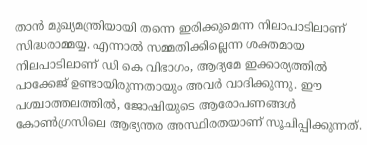താന്‍ മുഖ്യമന്ത്രിയായി തന്നെ ഇരിക്കുമെന്ന നിലാപാടിലാണ് സിദ്ധരാമ്മയ്യ. എന്നാല്‍ സമ്മതിക്കില്ലെന്ന ശക്തമായ നിലപാടിലാണ് ഡി കെ വിഭാഗം, ആദ്യമേ ഇക്കാര്യത്തില്‍ പാക്കേജ് ഉണ്ടായിരുന്നതായും അവര്‍ വാദിക്കുന്നു. ഈ പശ്ചാത്തലത്തിൽ, ജോഷിയുടെ ആരോപണങ്ങൾ കോണ്‍ഗ്രസിലെ ആഭ്യന്തര അസ്ഥിരതയാണ് സൂചിപ്പിക്കുന്നത്.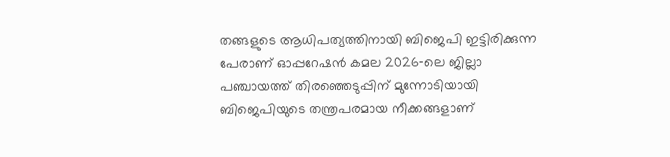തങ്ങളുടെ ആധിപത്യത്തിനായി ബിജെപി ഇട്ടിരിക്കുന്ന പേരാണ് ഓപ്പറേഷന്‍ കമല 2026‑ലെ ജില്ലാ പഞ്ചായത്ത് തിരഞ്ഞെടുപ്പിന് മുന്നോടിയായി ബിജെപിയുടെ തന്ത്രപരമായ നീക്കങ്ങളാണ്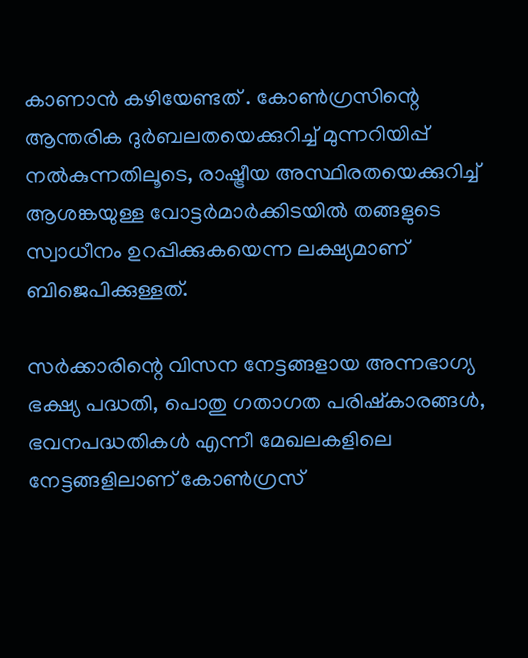കാണാന്‍ കഴിയേണ്ടത് . കോൺഗ്രസിന്റെ ആന്തരിക ദുർബലതയെക്കുറിച്ച് മുന്നറിയിപ്പ് നൽകുന്നതിലൂടെ, രാഷ്ട്രീയ അസ്ഥിരതയെക്കുറിച്ച് ആശങ്കയുള്ള വോട്ടർമാർക്കിടയിൽ തങ്ങളുടെ സ്വാധീനം ഉറപ്പിക്കുകയെന്ന ലക്ഷ്യമാണ് ബിജെപിക്കുള്ളത്.

സര്‍ക്കാരിന്റെ വിസന നേട്ടങ്ങളായ അന്നഭാഗ്യ ഭക്ഷ്യ പദ്ധതി, പൊതു ഗതാഗത പരിഷ്കാരങ്ങള്‍, ഭവനപദ്ധതികള്‍ എന്നീ മേഖലകളിലെ നേട്ടങ്ങളിലാണ് കോണ്‍ഗ്രസ്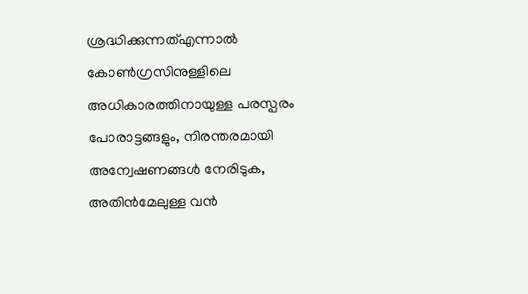ശ്രദ്ധിക്കുന്നത്എന്നാല്‍ കോൺഗ്രസിനുള്ളിലെ അധികാരത്തിനായുള്ള പരസ്പരം പോരാട്ടങ്ങളും, നിരന്തരമായി അന്വേഷണങ്ങള്‍ നേരിടുക, അതിന്‍മേലുള്ള വന്‍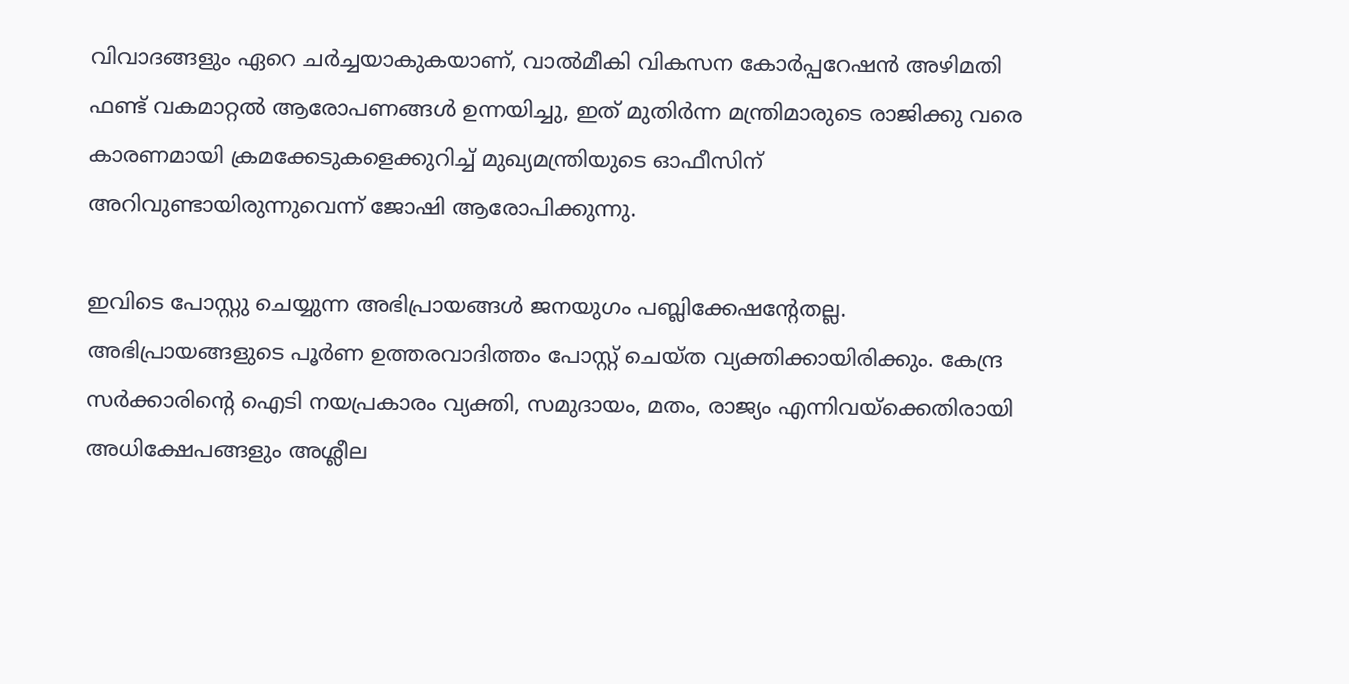വിവാദങ്ങളും ഏറെ ചര്‍ച്ചയാകുകയാണ്, വാൽമീകി വികസന കോർപ്പറേഷൻ അഴിമതി ഫണ്ട് വകമാറ്റൽ ആരോപണങ്ങൾ ഉന്നയിച്ചു, ഇത് മുതിർന്ന മന്ത്രിമാരുടെ രാജിക്കു വരെ കാരണമായി ക്രമക്കേടുകളെക്കുറിച്ച് മുഖ്യമന്ത്രിയുടെ ഓഫീസിന് അറിവുണ്ടായിരുന്നുവെന്ന് ജോഷി ആരോപിക്കുന്നു.

ഇവിടെ പോസ്റ്റു ചെയ്യുന്ന അഭിപ്രായങ്ങള്‍ ജനയുഗം പബ്ലിക്കേഷന്റേതല്ല. അഭിപ്രായങ്ങളുടെ പൂര്‍ണ ഉത്തരവാദിത്തം പോസ്റ്റ് ചെയ്ത വ്യക്തിക്കായിരിക്കും. കേന്ദ്ര സര്‍ക്കാരിന്റെ ഐടി നയപ്രകാരം വ്യക്തി, സമുദായം, മതം, രാജ്യം എന്നിവയ്‌ക്കെതിരായി അധിക്ഷേപങ്ങളും അശ്ലീല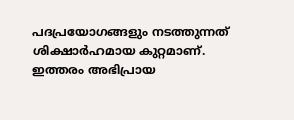പദപ്രയോഗങ്ങളും നടത്തുന്നത് ശിക്ഷാര്‍ഹമായ കുറ്റമാണ്. ഇത്തരം അഭിപ്രായ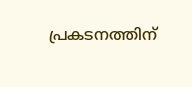പ്രകടനത്തിന്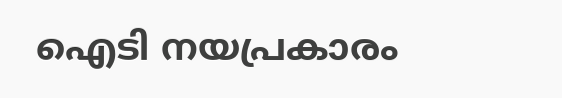ഐടി നയപ്രകാരം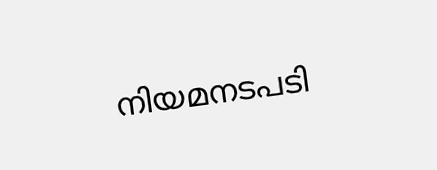നിയമനടപടി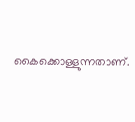കൈക്കൊള്ളുന്നതാണ്.